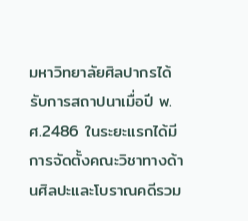มหาวิทยาลัยศิลปากรได้รับการสถาปนาเมื่อปี พ.ศ.2486 ในระยะแรกได้มีการจัดตั้งคณะวิชาทางด้านศิลปะและโบราณคดีรวม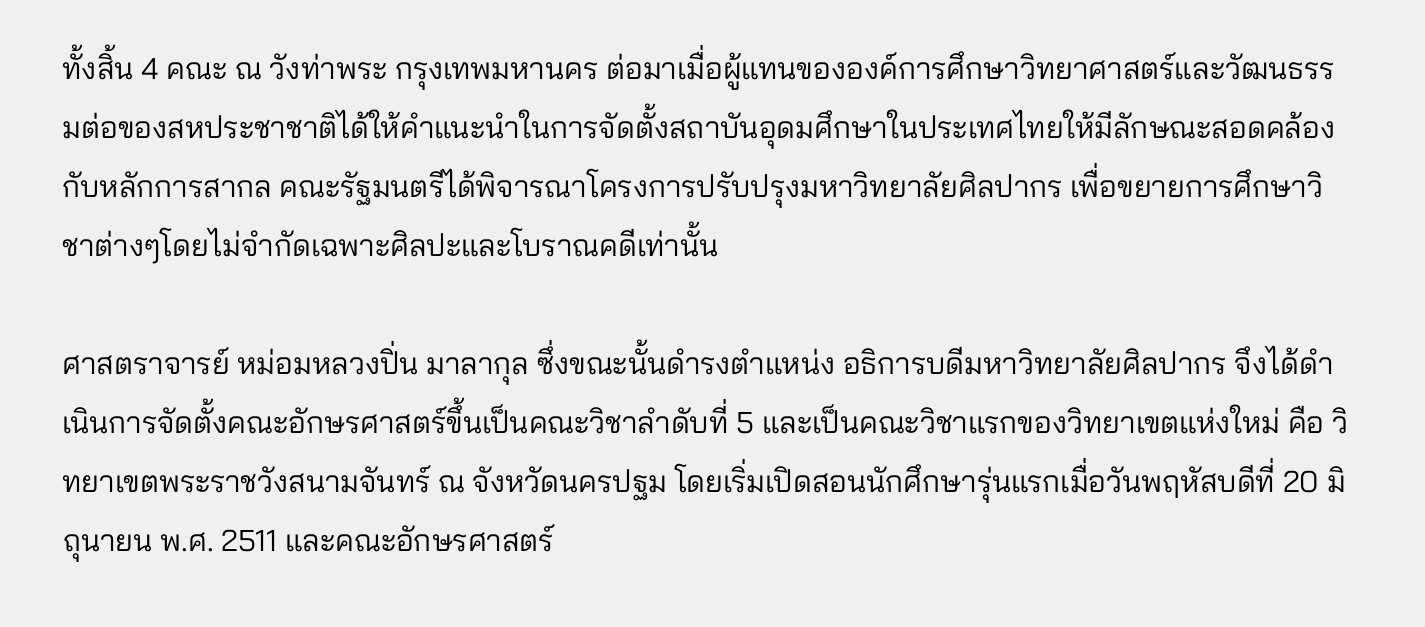ทั้งสิ้น 4 คณะ ณ วังท่าพระ กรุงเทพมหานคร ต่อมาเมื่อผู้แทนขององค์การศึกษาวิทยาศาสตร์และวัฒนธรรมต่อของสหประชาชาติได้ให้คำแนะนำในการจัดตั้งสถาบันอุดมศึกษาในประเทศไทยให้มีลักษณะสอดคล้องกับหลักการสากล คณะรัฐมนตรีได้พิจารณาโครงการปรับปรุงมหาวิทยาลัยศิลปากร เพื่อขยายการศึกษาวิชาต่างๆโดยไม่จำกัดเฉพาะศิลปะและโบราณคดีเท่านั้น

ศาสตราจารย์ หม่อมหลวงปิ่น มาลากุล ซึ่งขณะนั้นดำรงตำแหน่ง อธิการบดีมหาวิทยาลัยศิลปากร จึงได้ดำเนินการจัดตั้งคณะอักษรศาสตร์ขึ้นเป็นคณะวิชาลำดับที่ 5 และเป็นคณะวิชาแรกของวิทยาเขตแห่งใหม่ คือ วิทยาเขตพระราชวังสนามจันทร์ ณ จังหวัดนครปฐม โดยเริ่มเปิดสอนนักศึกษารุ่นแรกเมื่อวันพฤหัสบดีที่ 20 มิถุนายน พ.ศ. 2511 และคณะอักษรศาสตร์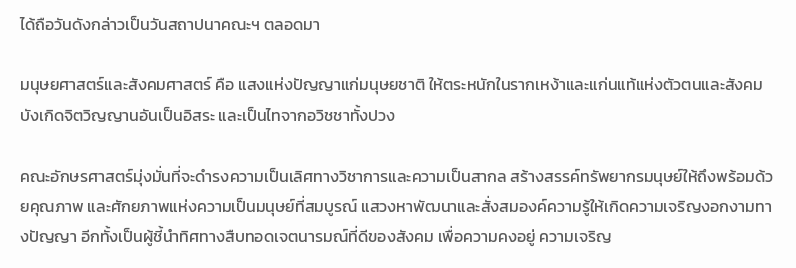ได้ถือวันดังกล่าวเป็นวันสถาปนาคณะฯ ตลอดมา

มนุษยศาสตร์และสังคมศาสตร์ คือ แสงแห่งปัญญาแก่มนุษยชาติ ให้ตระหนักในรากเหง้าและแก่นแท้แห่งตัวตนและสังคม บังเกิดจิตวิญญานอันเป็นอิสระ และเป็นไทจากอวิชชาทั้งปวง

คณะอักษรศาสตร์มุ่งมั่นที่จะดำรงความเป็นเลิศทางวิชาการและความเป็นสากล สร้างสรรค์ทรัพยากรมนุษย์ให้ถึงพร้อมด้วยคุณภาพ และศักยภาพแห่งความเป็นมนุษย์ที่สมบูรณ์ แสวงหาพัฒนาและสั่งสมองค์ความรู้ให้เกิดความเจริญงอกงามทางปัญญา อีกทั้งเป็นผู้ชี้นำทิศทางสืบทอดเจตนารมณ์ที่ดีของสังคม เพื่อความคงอยู่ ความเจริญ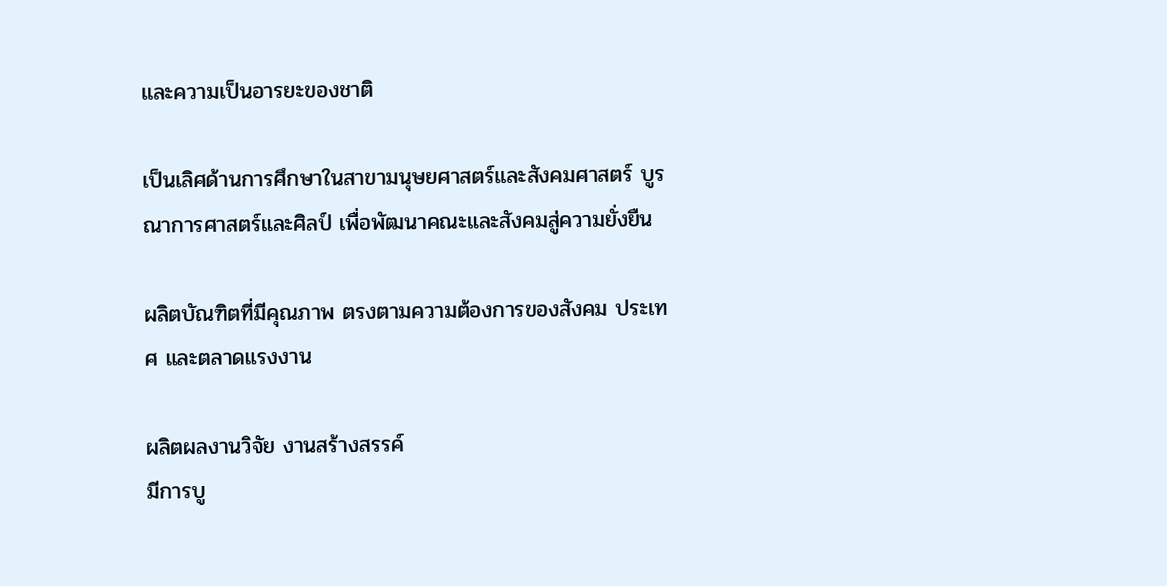และความเป็นอารยะของชาติ

เป็นเลิศด้านการศึกษาในสาขามนุษยศาสตร์และสังคมศาสตร์ บูรณาการศาสตร์และศิลป์ เพื่อพัฒนาคณะและสังคมสู่ความยั่งยืน

ผลิตบัณฑิตที่มีคุณภาพ ตรงตามความต้องการของสังคม ประเทศ และตลาดแรงงาน

ผลิตผลงานวิจัย งานสร้างสรรค์
มีการบู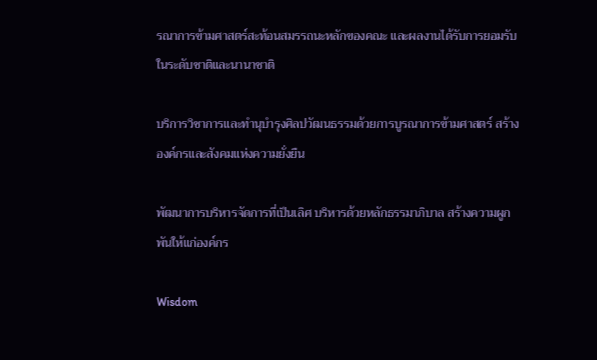รณาการข้ามศาสตร์สะท้อนสมรรถนะหลักของคณะ และผลงานได้รับการยอมรับในระดับชาติและนานาชาติ

บริการวิชาการและทำนุบำรุงศิลปวัฒนธรรมด้วยการบูรณาการข้ามศาสตร์ สร้างองค์กรและสังคมแห่งความยั่งยืน

พัฒนาการบริหารจัดการที่เป็นเลิศ บริหารด้วยหลักธรรมาภิบาล สร้างความผูกพันให้แก่องค์กร

Wisdom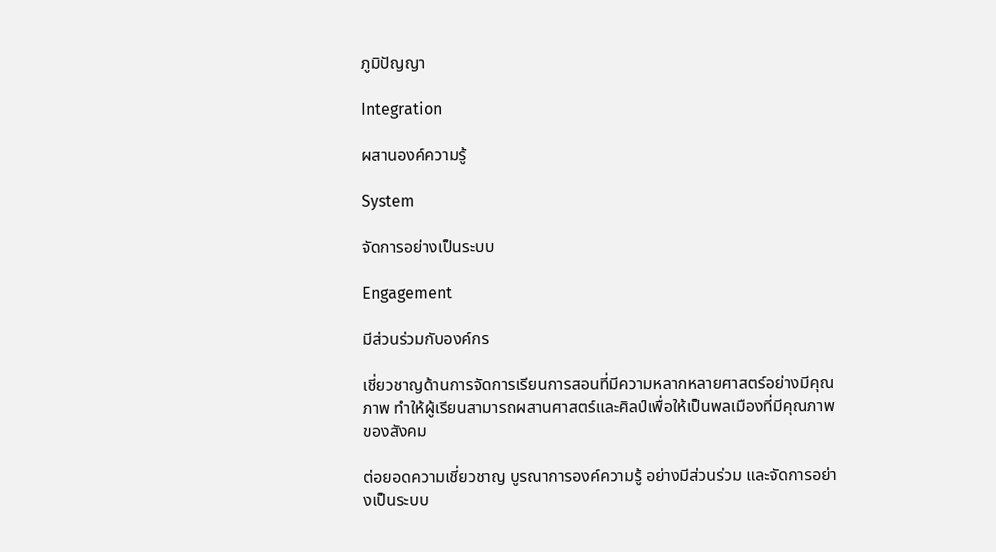ภูมิปัญญา

Integration

ผสานองค์ความรู้

System

จัดการอย่างเป็นระบบ

Engagement

มีส่วนร่วมกับองค์กร

เชี่ยวชาญด้านการจัดการเรียนการสอนที่มีความหลากหลายศาสตร์อย่างมีคุณภาพ ทำให้ผู้เรียนสามารถผสานศาสตร์และศิลป์เพื่อให้เป็นพลเมืองที่มีคุณภาพของสังคม

ต่อยอดความเชี่ยวชาญ บูรณาการองค์ความรู้ อย่างมีส่วนร่วม และจัดการอย่างเป็นระบบ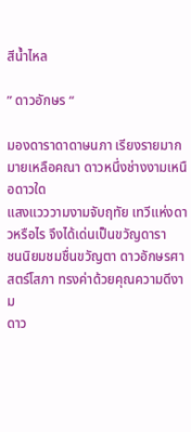สีน้ำไหล

” ดาวอักษร “

มองดาราดาดาษนภา เรียงรายมากมายเหลือคณา ดาวหนึ่งช่างงามเหนือดาวใด
แสงแวววามงามจับฤทัย เทวีแห่งดาวหรือไร จึงได้เด่นเป็นขวัญดารา
ชนนิยมชมชื่นขวัญตา ดาวอักษรศาสตร์โสภา ทรงค่าด้วยคุณความดีงาม
ดาว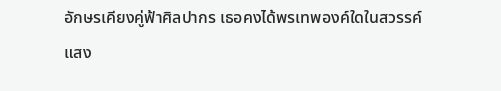อักษรเคียงคู่ฟ้าศิลปากร เธอคงได้พรเทพองค์ใดในสวรรค์
แสง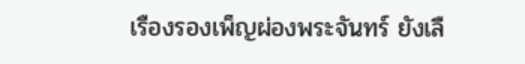เรืองรองเพ็ญผ่องพระจันทร์ ยังเลื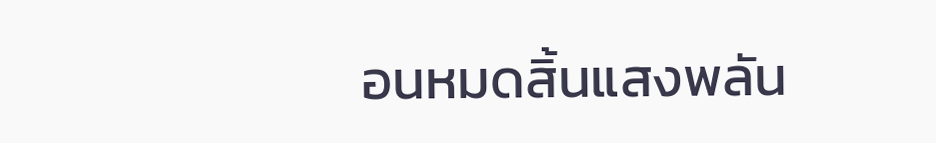อนหมดสิ้นแสงพลัน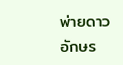พ่ายดาวอักษร